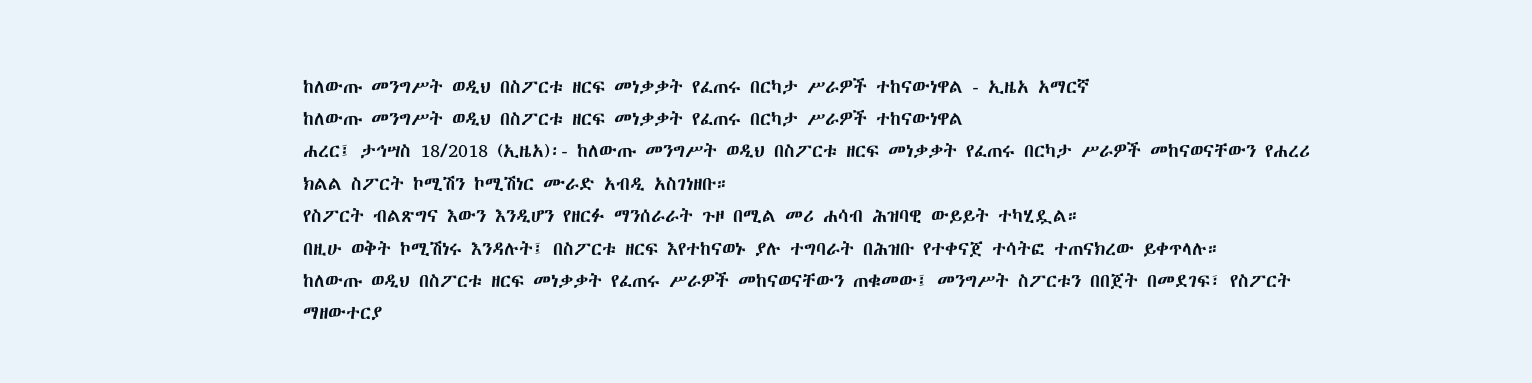ከለውጡ መንግሥት ወዲህ በስፖርቱ ዘርፍ መነቃቃት የፈጠሩ በርካታ ሥራዎች ተከናውነዋል - ኢዜአ አማርኛ
ከለውጡ መንግሥት ወዲህ በስፖርቱ ዘርፍ መነቃቃት የፈጠሩ በርካታ ሥራዎች ተከናውነዋል
ሐረር፤ ታኅሣስ 18/2018 (ኢዜአ)፡- ከለውጡ መንግሥት ወዲህ በስፖርቱ ዘርፍ መነቃቃት የፈጠሩ በርካታ ሥራዎች መከናወናቸውን የሐረሪ ክልል ስፖርት ኮሚሽን ኮሚሽነር ሙራድ አብዲ አስገነዘቡ።
የስፖርት ብልጽግና እውን እንዲሆን የዘርፉ ማንሰራራት ጉዞ በሚል መሪ ሐሳብ ሕዝባዊ ውይይት ተካሂዷል።
በዚሁ ወቅት ኮሚሽነሩ እንዳሉት፤ በስፖርቱ ዘርፍ እየተከናወኑ ያሉ ተግባራት በሕዝቡ የተቀናጀ ተሳትፎ ተጠናክረው ይቀጥላሉ።
ከለውጡ ወዲህ በስፖርቱ ዘርፍ መነቃቃት የፈጠሩ ሥራዎች መከናወናቸውን ጠቁመው፤ መንግሥት ስፖርቱን በበጀት በመደገፍ፣ የስፖርት ማዘውተርያ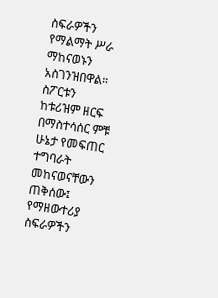ስፍራዎችን የማልማት ሥራ ማከናወኑን አስገንዝበዋል።
ስፖርቱን ከቱሪዝም ዘርፍ በማስተሳሰር ምቹ ሁኔታ የመፍጠር ተግባራት መከናወናቸውን ጠቅሰው፤ የማዘውተሪያ ስፍራዎችን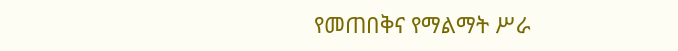የመጠበቅና የማልማት ሥራ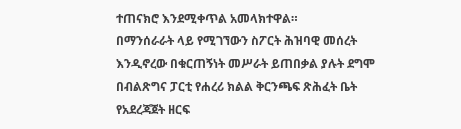ተጠናክሮ እንደሚቀጥል አመላክተዋል።
በማንሰራራት ላይ የሚገኘውን ስፖርት ሕዝባዊ መሰረት እንዲኖረው በቁርጠኝነት መሥራት ይጠበቃል ያሉት ደግሞ በብልጽግና ፓርቲ የሐረሪ ክልል ቅርንጫፍ ጽሕፈት ቤት የአደረጃጀት ዘርፍ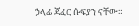ኃላፊ ጃፈር ሱፍያን ናቸው።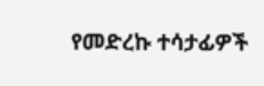የመድረኩ ተሳታፊዎች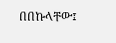በበኩላቸው፤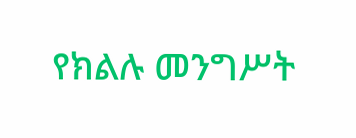የክልሉ መንግሥት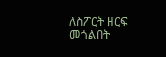ለስፖርት ዘርፍ መጎልበት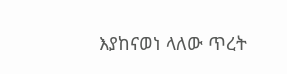እያከናወነ ላለው ጥረት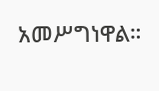አመሥግነዋል።